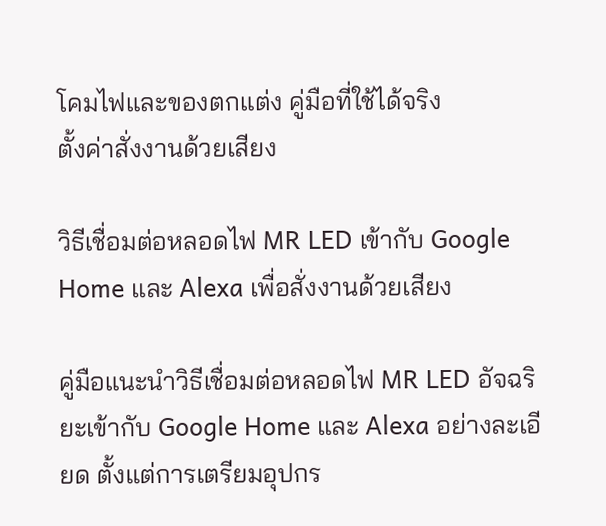โคมไฟและของตกแต่ง คู่มือที่ใช้ได้จริง
ตั้งค่าสั่งงานด้วยเสียง

วิธีเชื่อมต่อหลอดไฟ MR LED เข้ากับ Google Home และ Alexa เพื่อสั่งงานด้วยเสียง

คู่มือแนะนำวิธีเชื่อมต่อหลอดไฟ MR LED อัจฉริยะเข้ากับ Google Home และ Alexa อย่างละเอียด ตั้งแต่การเตรียมอุปกร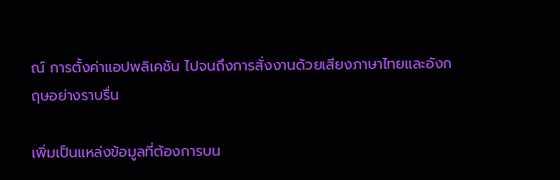ณ์ การตั้งค่าแอปพลิเคชัน ไปจนถึงการสั่งงานด้วยเสียงภาษาไทยและอังกฤษอย่างราบรื่น

เพิ่มเป็นแหล่งข้อมูลที่ต้องการบน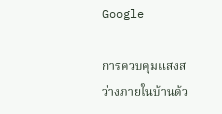Google

การควบคุมแสงสว่างภายในบ้านด้ว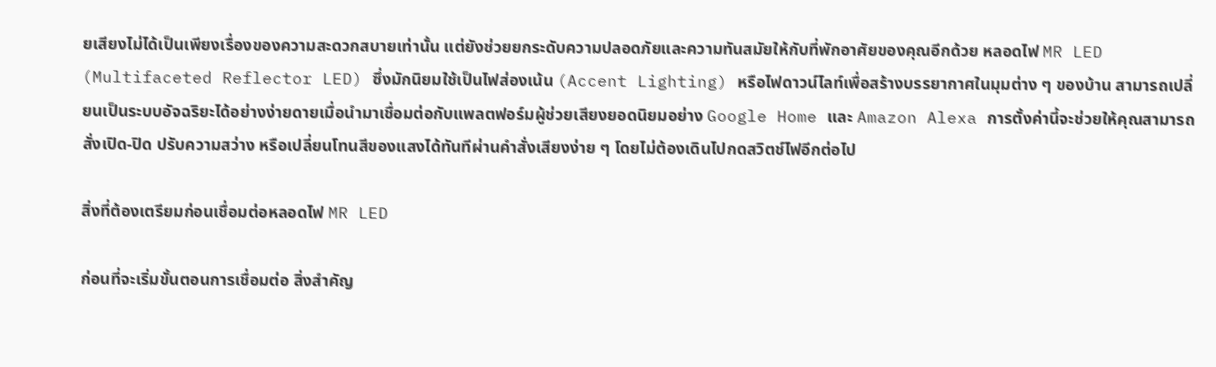ยเสียงไม่ได้เป็นเพียงเรื่องของความสะดวกสบายเท่านั้น แต่ยังช่วยยกระดับความปลอดภัยและความทันสมัยให้กับที่พักอาศัยของคุณอีกด้วย หลอดไฟ MR LED (Multifaceted Reflector LED) ซึ่งมักนิยมใช้เป็นไฟส่องเน้น (Accent Lighting) หรือไฟดาวน์ไลท์เพื่อสร้างบรรยากาศในมุมต่าง ๆ ของบ้าน สามารถเปลี่ยนเป็นระบบอัจฉริยะได้อย่างง่ายดายเมื่อนำมาเชื่อมต่อกับแพลตฟอร์มผู้ช่วยเสียงยอดนิยมอย่าง Google Home และ Amazon Alexa การตั้งค่านี้จะช่วยให้คุณสามารถสั่งเปิด-ปิด ปรับความสว่าง หรือเปลี่ยนโทนสีของแสงได้ทันทีผ่านคำสั่งเสียงง่าย ๆ โดยไม่ต้องเดินไปกดสวิตช์ไฟอีกต่อไป

สิ่งที่ต้องเตรียมก่อนเชื่อมต่อหลอดไฟ MR LED

ก่อนที่จะเริ่มขั้นตอนการเชื่อมต่อ สิ่งสำคัญ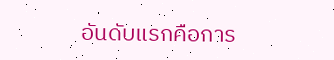อันดับแรกคือการ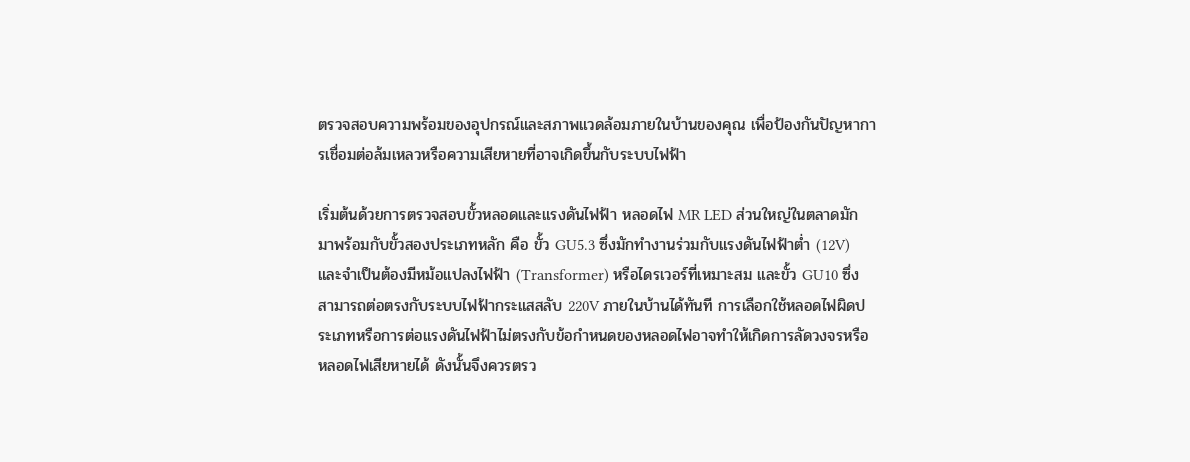ตรวจสอบความพร้อมของอุปกรณ์และสภาพแวดล้อมภายในบ้านของคุณ เพื่อป้องกันปัญหาการเชื่อมต่อล้มเหลวหรือความเสียหายที่อาจเกิดขึ้นกับระบบไฟฟ้า

เริ่มต้นด้วยการตรวจสอบขั้วหลอดและแรงดันไฟฟ้า หลอดไฟ MR LED ส่วนใหญ่ในตลาดมักมาพร้อมกับขั้วสองประเภทหลัก คือ ขั้ว GU5.3 ซึ่งมักทำงานร่วมกับแรงดันไฟฟ้าต่ำ (12V) และจำเป็นต้องมีหม้อแปลงไฟฟ้า (Transformer) หรือไดรเวอร์ที่เหมาะสม และขั้ว GU10 ซึ่งสามารถต่อตรงกับระบบไฟฟ้ากระแสสลับ 220V ภายในบ้านได้ทันที การเลือกใช้หลอดไฟผิดประเภทหรือการต่อแรงดันไฟฟ้าไม่ตรงกับข้อกำหนดของหลอดไฟอาจทำให้เกิดการลัดวงจรหรือหลอดไฟเสียหายได้ ดังนั้นจึงควรตรว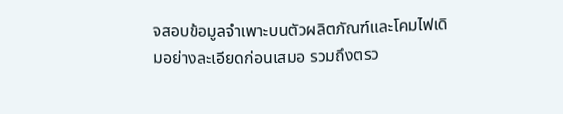จสอบข้อมูลจำเพาะบนตัวผลิตภัณฑ์และโคมไฟเดิมอย่างละเอียดก่อนเสมอ รวมถึงตรว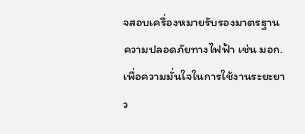จสอบเครื่องหมายรับรองมาตรฐานความปลอดภัยทางไฟฟ้า เช่น มอก. เพื่อความมั่นใจในการใช้งานระยะยาว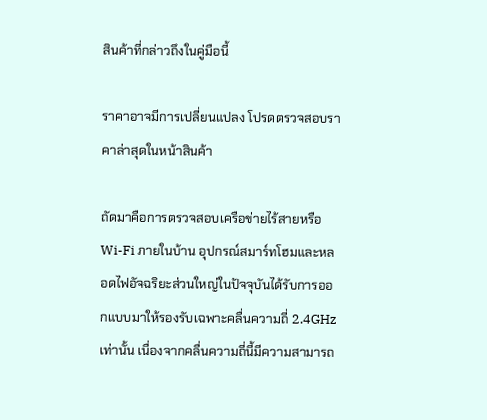สินค้าที่กล่าวถึงในคู่มือนี้

ราคาอาจมีการเปลี่ยนแปลง โปรดตรวจสอบราคาล่าสุดในหน้าสินค้า

ถัดมาคือการตรวจสอบเครือข่ายไร้สายหรือ Wi-Fi ภายในบ้าน อุปกรณ์สมาร์ทโฮมและหลอดไฟอัจฉริยะส่วนใหญ่ในปัจจุบันได้รับการออกแบบมาให้รองรับเฉพาะคลื่นความถี่ 2.4GHz เท่านั้น เนื่องจากคลื่นความถี่นี้มีความสามารถ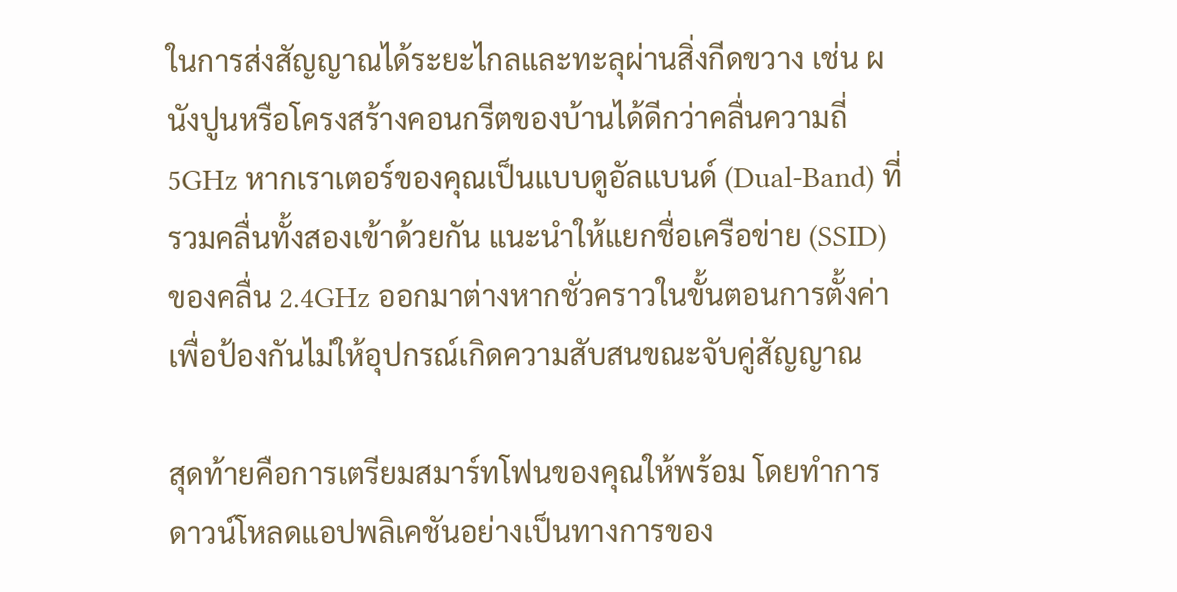ในการส่งสัญญาณได้ระยะไกลและทะลุผ่านสิ่งกีดขวาง เช่น ผนังปูนหรือโครงสร้างคอนกรีตของบ้านได้ดีกว่าคลื่นความถี่ 5GHz หากเราเตอร์ของคุณเป็นแบบดูอัลแบนด์ (Dual-Band) ที่รวมคลื่นทั้งสองเข้าด้วยกัน แนะนำให้แยกชื่อเครือข่าย (SSID) ของคลื่น 2.4GHz ออกมาต่างหากชั่วคราวในขั้นตอนการตั้งค่า เพื่อป้องกันไม่ให้อุปกรณ์เกิดความสับสนขณะจับคู่สัญญาณ

สุดท้ายคือการเตรียมสมาร์ทโฟนของคุณให้พร้อม โดยทำการดาวน์โหลดแอปพลิเคชันอย่างเป็นทางการของ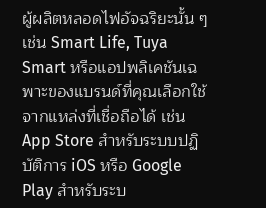ผู้ผลิตหลอดไฟอัจฉริยะนั้น ๆ เช่น Smart Life, Tuya Smart หรือแอปพลิเคชันเฉพาะของแบรนด์ที่คุณเลือกใช้ จากแหล่งที่เชื่อถือได้ เช่น App Store สำหรับระบบปฏิบัติการ iOS หรือ Google Play สำหรับระบ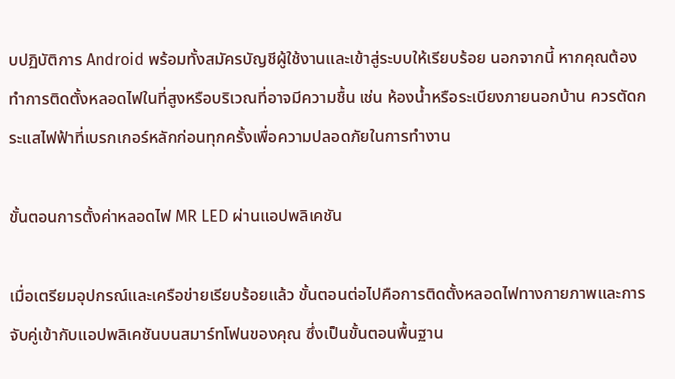บปฏิบัติการ Android พร้อมทั้งสมัครบัญชีผู้ใช้งานและเข้าสู่ระบบให้เรียบร้อย นอกจากนี้ หากคุณต้องทำการติดตั้งหลอดไฟในที่สูงหรือบริเวณที่อาจมีความชื้น เช่น ห้องน้ำหรือระเบียงภายนอกบ้าน ควรตัดกระแสไฟฟ้าที่เบรกเกอร์หลักก่อนทุกครั้งเพื่อความปลอดภัยในการทำงาน

ขั้นตอนการตั้งค่าหลอดไฟ MR LED ผ่านแอปพลิเคชัน

เมื่อเตรียมอุปกรณ์และเครือข่ายเรียบร้อยแล้ว ขั้นตอนต่อไปคือการติดตั้งหลอดไฟทางกายภาพและการจับคู่เข้ากับแอปพลิเคชันบนสมาร์ทโฟนของคุณ ซึ่งเป็นขั้นตอนพื้นฐาน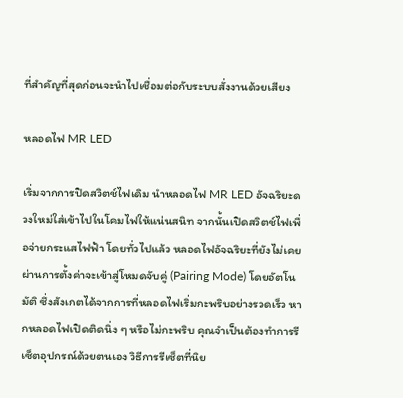ที่สำคัญที่สุดก่อนจะนำไปเชื่อมต่อกับระบบสั่งงานด้วยเสียง

หลอดไฟ MR LED

เริ่มจากการปิดสวิตช์ไฟเดิม นำหลอดไฟ MR LED อัจฉริยะดวงใหม่ใส่เข้าไปในโคมไฟให้แน่นสนิท จากนั้นเปิดสวิตช์ไฟเพื่อจ่ายกระแสไฟฟ้า โดยทั่วไปแล้ว หลอดไฟอัจฉริยะที่ยังไม่เคยผ่านการตั้งค่าจะเข้าสู่โหมดจับคู่ (Pairing Mode) โดยอัตโนมัติ ซึ่งสังเกตได้จากการที่หลอดไฟเริ่มกะพริบอย่างรวดเร็ว หากหลอดไฟเปิดติดนิ่ง ๆ หรือไม่กะพริบ คุณจำเป็นต้องทำการรีเซ็ตอุปกรณ์ด้วยตนเอง วิธีการรีเซ็ตที่นิย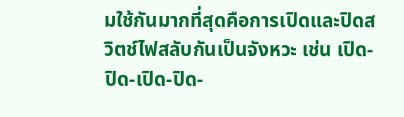มใช้กันมากที่สุดคือการเปิดและปิดสวิตช์ไฟสลับกันเป็นจังหวะ เช่น เปิด-ปิด-เปิด-ปิด-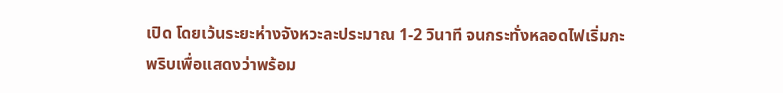เปิด โดยเว้นระยะห่างจังหวะละประมาณ 1-2 วินาที จนกระทั่งหลอดไฟเริ่มกะพริบเพื่อแสดงว่าพร้อม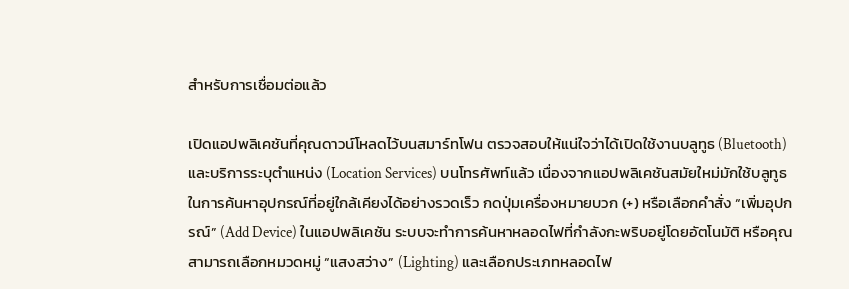สำหรับการเชื่อมต่อแล้ว

เปิดแอปพลิเคชันที่คุณดาวน์โหลดไว้บนสมาร์ทโฟน ตรวจสอบให้แน่ใจว่าได้เปิดใช้งานบลูทูธ (Bluetooth) และบริการระบุตำแหน่ง (Location Services) บนโทรศัพท์แล้ว เนื่องจากแอปพลิเคชันสมัยใหม่มักใช้บลูทูธในการค้นหาอุปกรณ์ที่อยู่ใกล้เคียงได้อย่างรวดเร็ว กดปุ่มเครื่องหมายบวก (+) หรือเลือกคำสั่ง “เพิ่มอุปกรณ์” (Add Device) ในแอปพลิเคชัน ระบบจะทำการค้นหาหลอดไฟที่กำลังกะพริบอยู่โดยอัตโนมัติ หรือคุณสามารถเลือกหมวดหมู่ “แสงสว่าง” (Lighting) และเลือกประเภทหลอดไฟ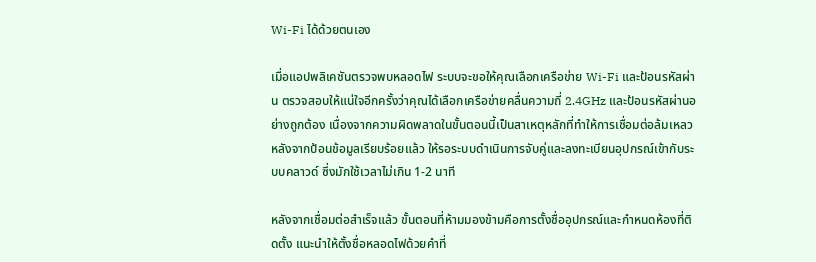Wi-Fi ได้ด้วยตนเอง

เมื่อแอปพลิเคชันตรวจพบหลอดไฟ ระบบจะขอให้คุณเลือกเครือข่าย Wi-Fi และป้อนรหัสผ่าน ตรวจสอบให้แน่ใจอีกครั้งว่าคุณได้เลือกเครือข่ายคลื่นความถี่ 2.4GHz และป้อนรหัสผ่านอย่างถูกต้อง เนื่องจากความผิดพลาดในขั้นตอนนี้เป็นสาเหตุหลักที่ทำให้การเชื่อมต่อล้มเหลว หลังจากป้อนข้อมูลเรียบร้อยแล้ว ให้รอระบบดำเนินการจับคู่และลงทะเบียนอุปกรณ์เข้ากับระบบคลาวด์ ซึ่งมักใช้เวลาไม่เกิน 1-2 นาที

หลังจากเชื่อมต่อสำเร็จแล้ว ขั้นตอนที่ห้ามมองข้ามคือการตั้งชื่ออุปกรณ์และกำหนดห้องที่ติดตั้ง แนะนำให้ตั้งชื่อหลอดไฟด้วยคำที่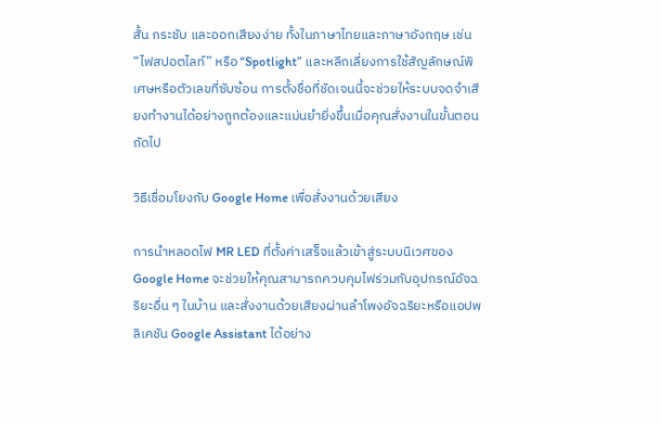สั้น กระชับ และออกเสียงง่าย ทั้งในภาษาไทยและภาษาอังกฤษ เช่น “ไฟสปอตไลท์” หรือ “Spotlight” และหลีกเลี่ยงการใช้สัญลักษณ์พิเศษหรือตัวเลขที่ซับซ้อน การตั้งชื่อที่ชัดเจนนี้จะช่วยให้ระบบจดจำเสียงทำงานได้อย่างถูกต้องและแม่นยำยิ่งขึ้นเมื่อคุณสั่งงานในขั้นตอนถัดไป

วิธีเชื่อมโยงกับ Google Home เพื่อสั่งงานด้วยเสียง

การนำหลอดไฟ MR LED ที่ตั้งค่าเสร็จแล้วเข้าสู่ระบบนิเวศของ Google Home จะช่วยให้คุณสามารถควบคุมไฟร่วมกับอุปกรณ์อัจฉริยะอื่น ๆ ในบ้าน และสั่งงานด้วยเสียงผ่านลำโพงอัจฉริยะหรือแอปพลิเคชัน Google Assistant ได้อย่าง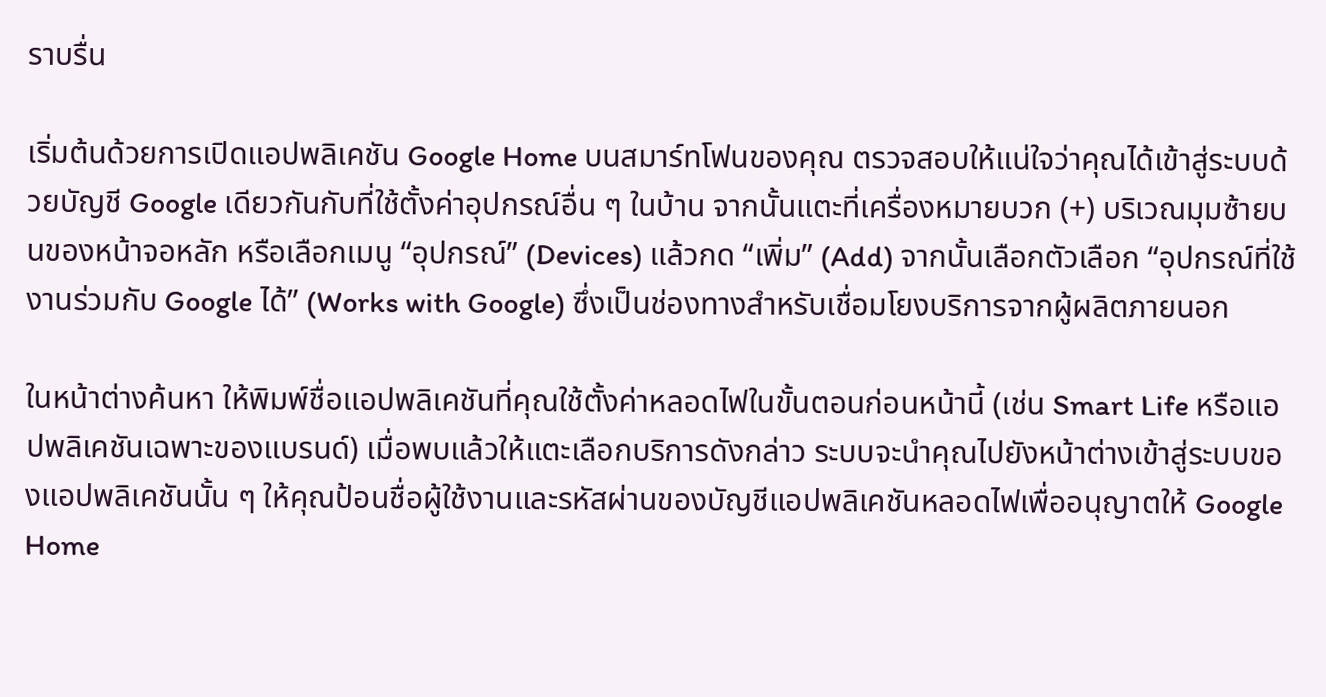ราบรื่น

เริ่มต้นด้วยการเปิดแอปพลิเคชัน Google Home บนสมาร์ทโฟนของคุณ ตรวจสอบให้แน่ใจว่าคุณได้เข้าสู่ระบบด้วยบัญชี Google เดียวกันกับที่ใช้ตั้งค่าอุปกรณ์อื่น ๆ ในบ้าน จากนั้นแตะที่เครื่องหมายบวก (+) บริเวณมุมซ้ายบนของหน้าจอหลัก หรือเลือกเมนู “อุปกรณ์” (Devices) แล้วกด “เพิ่ม” (Add) จากนั้นเลือกตัวเลือก “อุปกรณ์ที่ใช้งานร่วมกับ Google ได้” (Works with Google) ซึ่งเป็นช่องทางสำหรับเชื่อมโยงบริการจากผู้ผลิตภายนอก

ในหน้าต่างค้นหา ให้พิมพ์ชื่อแอปพลิเคชันที่คุณใช้ตั้งค่าหลอดไฟในขั้นตอนก่อนหน้านี้ (เช่น Smart Life หรือแอปพลิเคชันเฉพาะของแบรนด์) เมื่อพบแล้วให้แตะเลือกบริการดังกล่าว ระบบจะนำคุณไปยังหน้าต่างเข้าสู่ระบบของแอปพลิเคชันนั้น ๆ ให้คุณป้อนชื่อผู้ใช้งานและรหัสผ่านของบัญชีแอปพลิเคชันหลอดไฟเพื่ออนุญาตให้ Google Home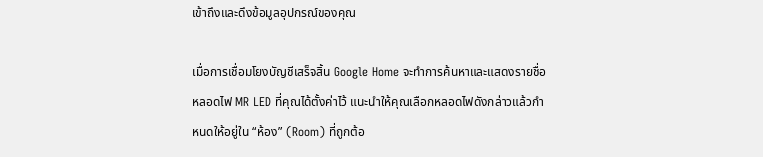เข้าถึงและดึงข้อมูลอุปกรณ์ของคุณ

เมื่อการเชื่อมโยงบัญชีเสร็จสิ้น Google Home จะทำการค้นหาและแสดงรายชื่อหลอดไฟ MR LED ที่คุณได้ตั้งค่าไว้ แนะนำให้คุณเลือกหลอดไฟดังกล่าวแล้วกำหนดให้อยู่ใน “ห้อง” (Room) ที่ถูกต้อ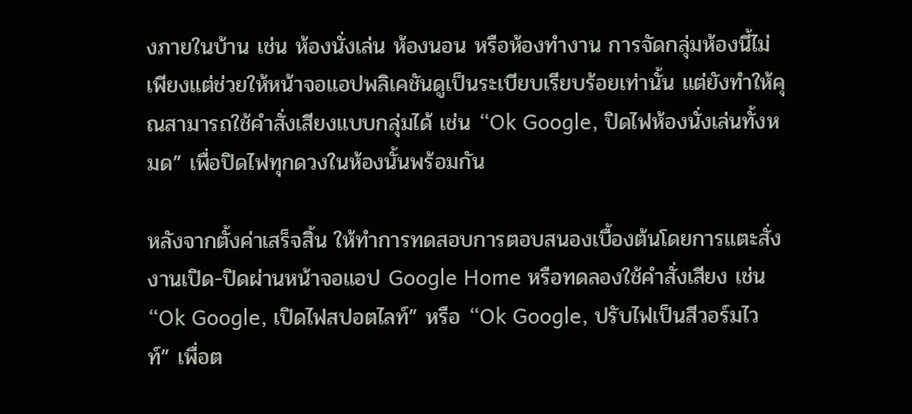งภายในบ้าน เช่น ห้องนั่งเล่น ห้องนอน หรือห้องทำงาน การจัดกลุ่มห้องนี้ไม่เพียงแต่ช่วยให้หน้าจอแอปพลิเคชันดูเป็นระเบียบเรียบร้อยเท่านั้น แต่ยังทำให้คุณสามารถใช้คำสั่งเสียงแบบกลุ่มได้ เช่น “Ok Google, ปิดไฟห้องนั่งเล่นทั้งหมด” เพื่อปิดไฟทุกดวงในห้องนั้นพร้อมกัน

หลังจากตั้งค่าเสร็จสิ้น ให้ทำการทดสอบการตอบสนองเบื้องต้นโดยการแตะสั่งงานเปิด-ปิดผ่านหน้าจอแอป Google Home หรือทดลองใช้คำสั่งเสียง เช่น “Ok Google, เปิดไฟสปอตไลท์” หรือ “Ok Google, ปรับไฟเป็นสีวอร์มไวท์” เพื่อต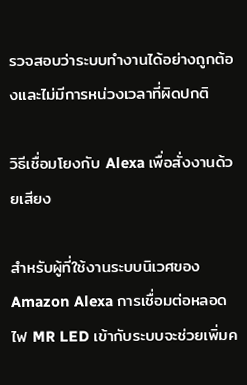รวจสอบว่าระบบทำงานได้อย่างถูกต้องและไม่มีการหน่วงเวลาที่ผิดปกติ

วิธีเชื่อมโยงกับ Alexa เพื่อสั่งงานด้วยเสียง

สำหรับผู้ที่ใช้งานระบบนิเวศของ Amazon Alexa การเชื่อมต่อหลอดไฟ MR LED เข้ากับระบบจะช่วยเพิ่มค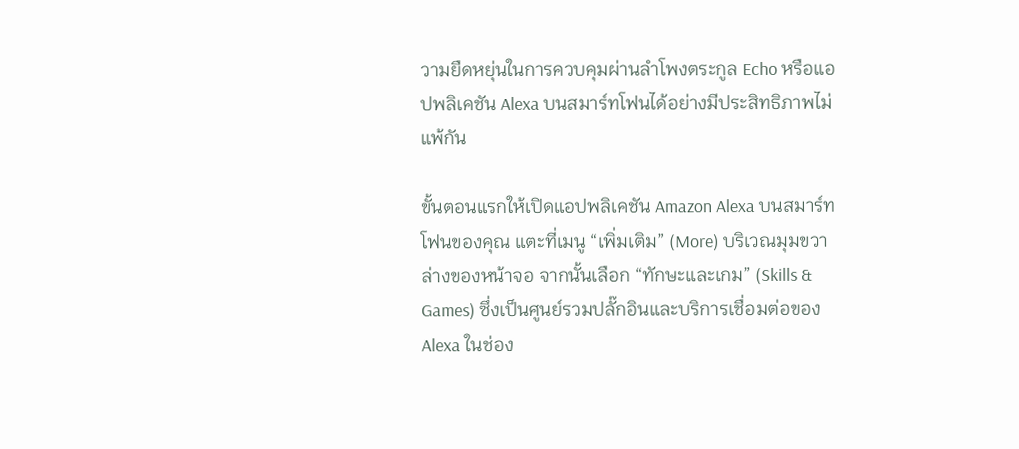วามยืดหยุ่นในการควบคุมผ่านลำโพงตระกูล Echo หรือแอปพลิเคชัน Alexa บนสมาร์ทโฟนได้อย่างมีประสิทธิภาพไม่แพ้กัน

ขั้นตอนแรกให้เปิดแอปพลิเคชัน Amazon Alexa บนสมาร์ทโฟนของคุณ แตะที่เมนู “เพิ่มเติม” (More) บริเวณมุมขวาล่างของหน้าจอ จากนั้นเลือก “ทักษะและเกม” (Skills & Games) ซึ่งเป็นศูนย์รวมปลั๊กอินและบริการเชื่อมต่อของ Alexa ในช่อง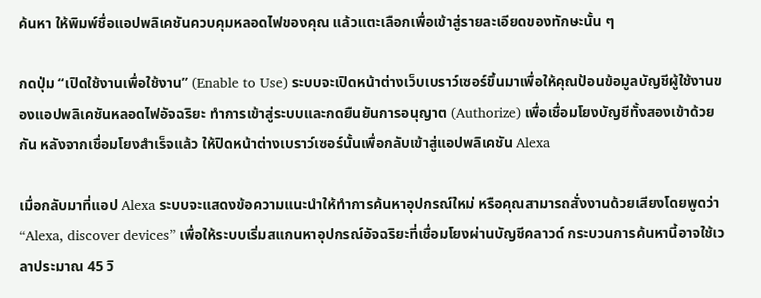ค้นหา ให้พิมพ์ชื่อแอปพลิเคชันควบคุมหลอดไฟของคุณ แล้วแตะเลือกเพื่อเข้าสู่รายละเอียดของทักษะนั้น ๆ

กดปุ่ม “เปิดใช้งานเพื่อใช้งาน” (Enable to Use) ระบบจะเปิดหน้าต่างเว็บเบราว์เซอร์ขึ้นมาเพื่อให้คุณป้อนข้อมูลบัญชีผู้ใช้งานของแอปพลิเคชันหลอดไฟอัจฉริยะ ทำการเข้าสู่ระบบและกดยืนยันการอนุญาต (Authorize) เพื่อเชื่อมโยงบัญชีทั้งสองเข้าด้วยกัน หลังจากเชื่อมโยงสำเร็จแล้ว ให้ปิดหน้าต่างเบราว์เซอร์นั้นเพื่อกลับเข้าสู่แอปพลิเคชัน Alexa

เมื่อกลับมาที่แอป Alexa ระบบจะแสดงข้อความแนะนำให้ทำการค้นหาอุปกรณ์ใหม่ หรือคุณสามารถสั่งงานด้วยเสียงโดยพูดว่า “Alexa, discover devices” เพื่อให้ระบบเริ่มสแกนหาอุปกรณ์อัจฉริยะที่เชื่อมโยงผ่านบัญชีคลาวด์ กระบวนการค้นหานี้อาจใช้เวลาประมาณ 45 วิ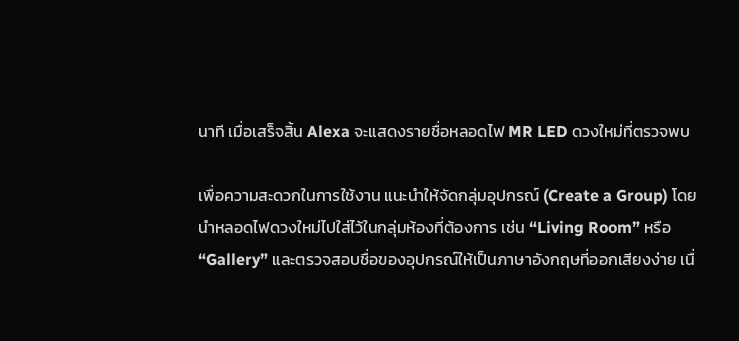นาที เมื่อเสร็จสิ้น Alexa จะแสดงรายชื่อหลอดไฟ MR LED ดวงใหม่ที่ตรวจพบ

เพื่อความสะดวกในการใช้งาน แนะนำให้จัดกลุ่มอุปกรณ์ (Create a Group) โดยนำหลอดไฟดวงใหม่ไปใส่ไว้ในกลุ่มห้องที่ต้องการ เช่น “Living Room” หรือ “Gallery” และตรวจสอบชื่อของอุปกรณ์ให้เป็นภาษาอังกฤษที่ออกเสียงง่าย เนื่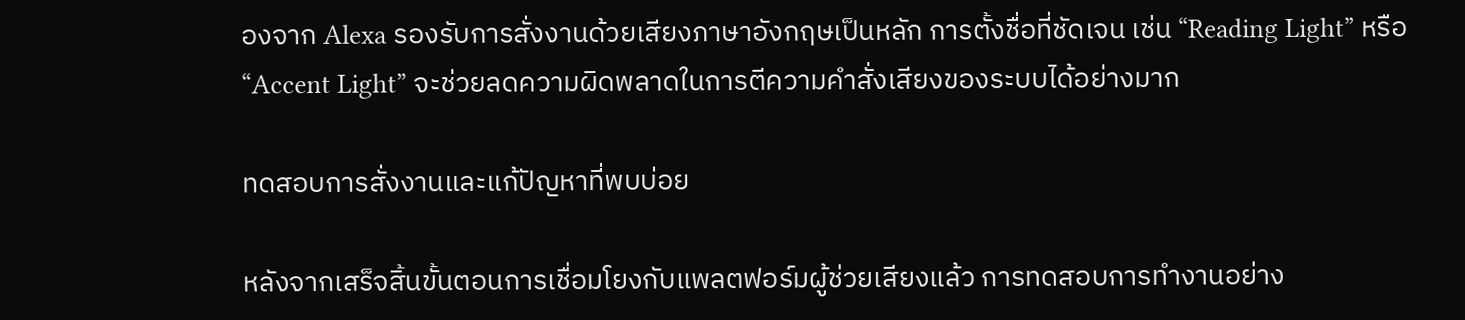องจาก Alexa รองรับการสั่งงานด้วยเสียงภาษาอังกฤษเป็นหลัก การตั้งชื่อที่ชัดเจน เช่น “Reading Light” หรือ “Accent Light” จะช่วยลดความผิดพลาดในการตีความคำสั่งเสียงของระบบได้อย่างมาก

ทดสอบการสั่งงานและแก้ปัญหาที่พบบ่อย

หลังจากเสร็จสิ้นขั้นตอนการเชื่อมโยงกับแพลตฟอร์มผู้ช่วยเสียงแล้ว การทดสอบการทำงานอย่าง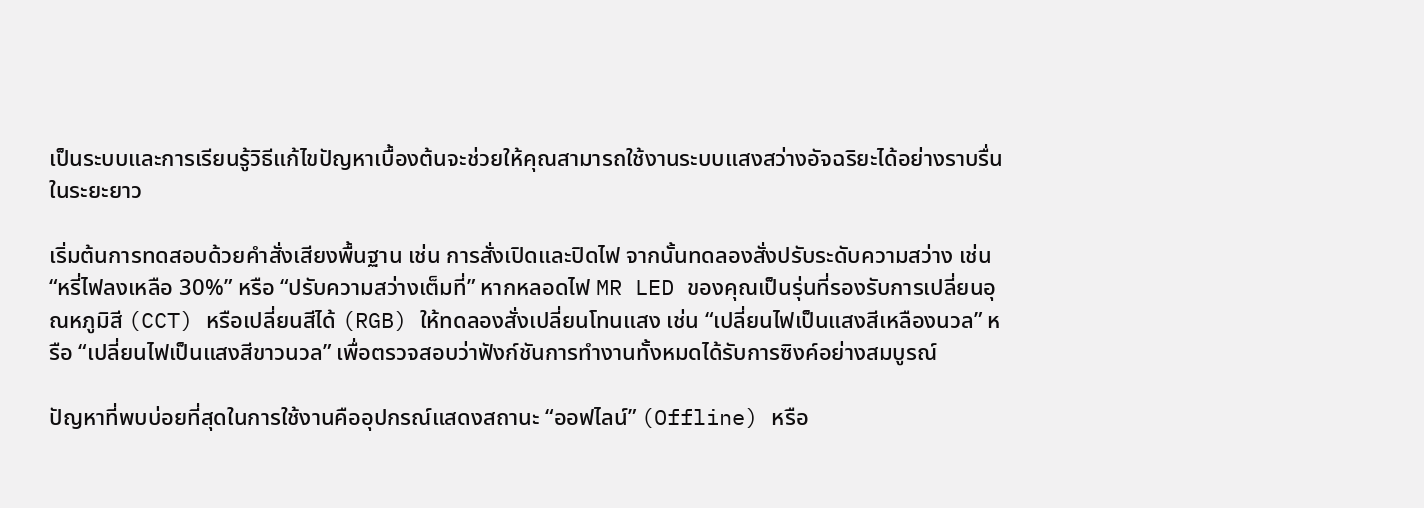เป็นระบบและการเรียนรู้วิธีแก้ไขปัญหาเบื้องต้นจะช่วยให้คุณสามารถใช้งานระบบแสงสว่างอัจฉริยะได้อย่างราบรื่นในระยะยาว

เริ่มต้นการทดสอบด้วยคำสั่งเสียงพื้นฐาน เช่น การสั่งเปิดและปิดไฟ จากนั้นทดลองสั่งปรับระดับความสว่าง เช่น “หรี่ไฟลงเหลือ 30%” หรือ “ปรับความสว่างเต็มที่” หากหลอดไฟ MR LED ของคุณเป็นรุ่นที่รองรับการเปลี่ยนอุณหภูมิสี (CCT) หรือเปลี่ยนสีได้ (RGB) ให้ทดลองสั่งเปลี่ยนโทนแสง เช่น “เปลี่ยนไฟเป็นแสงสีเหลืองนวล” หรือ “เปลี่ยนไฟเป็นแสงสีขาวนวล” เพื่อตรวจสอบว่าฟังก์ชันการทำงานทั้งหมดได้รับการซิงค์อย่างสมบูรณ์

ปัญหาที่พบบ่อยที่สุดในการใช้งานคืออุปกรณ์แสดงสถานะ “ออฟไลน์” (Offline) หรือ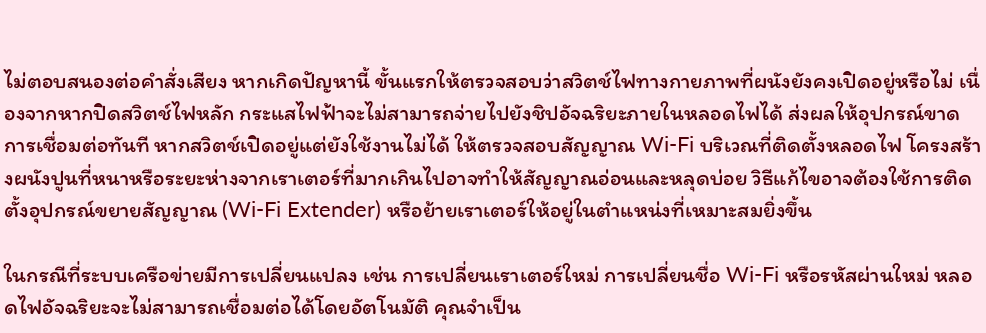ไม่ตอบสนองต่อคำสั่งเสียง หากเกิดปัญหานี้ ขั้นแรกให้ตรวจสอบว่าสวิตช์ไฟทางกายภาพที่ผนังยังคงเปิดอยู่หรือไม่ เนื่องจากหากปิดสวิตช์ไฟหลัก กระแสไฟฟ้าจะไม่สามารถจ่ายไปยังชิปอัจฉริยะภายในหลอดไฟได้ ส่งผลให้อุปกรณ์ขาดการเชื่อมต่อทันที หากสวิตช์เปิดอยู่แต่ยังใช้งานไม่ได้ ให้ตรวจสอบสัญญาณ Wi-Fi บริเวณที่ติดตั้งหลอดไฟ โครงสร้างผนังปูนที่หนาหรือระยะห่างจากเราเตอร์ที่มากเกินไปอาจทำให้สัญญาณอ่อนและหลุดบ่อย วิธีแก้ไขอาจต้องใช้การติดตั้งอุปกรณ์ขยายสัญญาณ (Wi-Fi Extender) หรือย้ายเราเตอร์ให้อยู่ในตำแหน่งที่เหมาะสมยิ่งขึ้น

ในกรณีที่ระบบเครือข่ายมีการเปลี่ยนแปลง เช่น การเปลี่ยนเราเตอร์ใหม่ การเปลี่ยนชื่อ Wi-Fi หรือรหัสผ่านใหม่ หลอดไฟอัจฉริยะจะไม่สามารถเชื่อมต่อได้โดยอัตโนมัติ คุณจำเป็น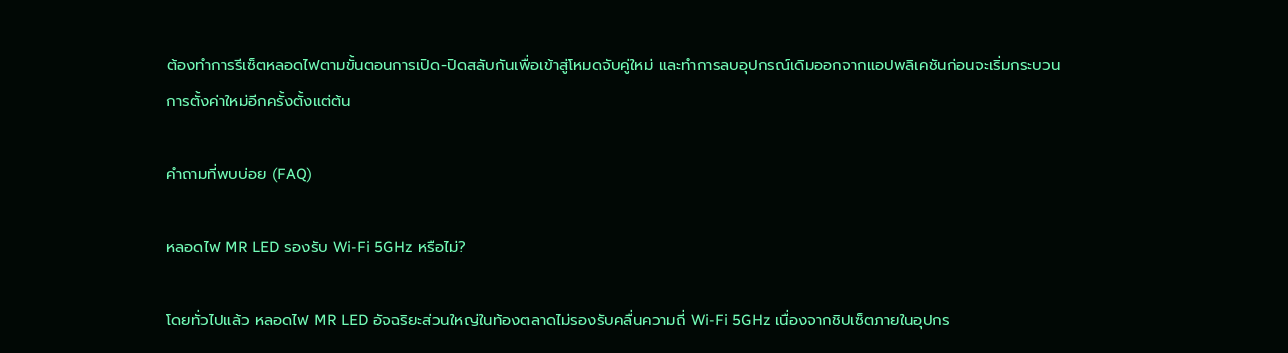ต้องทำการรีเซ็ตหลอดไฟตามขั้นตอนการเปิด-ปิดสลับกันเพื่อเข้าสู่โหมดจับคู่ใหม่ และทำการลบอุปกรณ์เดิมออกจากแอปพลิเคชันก่อนจะเริ่มกระบวนการตั้งค่าใหม่อีกครั้งตั้งแต่ต้น

คำถามที่พบบ่อย (FAQ)

หลอดไฟ MR LED รองรับ Wi-Fi 5GHz หรือไม่?

โดยทั่วไปแล้ว หลอดไฟ MR LED อัจฉริยะส่วนใหญ่ในท้องตลาดไม่รองรับคลื่นความถี่ Wi-Fi 5GHz เนื่องจากชิปเซ็ตภายในอุปกร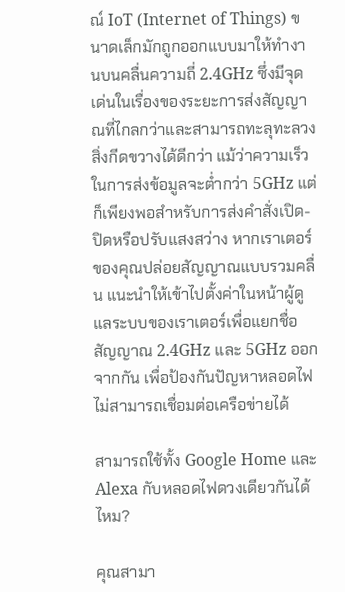ณ์ IoT (Internet of Things) ขนาดเล็กมักถูกออกแบบมาให้ทำงานบนคลื่นความถี่ 2.4GHz ซึ่งมีจุดเด่นในเรื่องของระยะการส่งสัญญาณที่ไกลกว่าและสามารถทะลุทะลวงสิ่งกีดขวางได้ดีกว่า แม้ว่าความเร็วในการส่งข้อมูลจะต่ำกว่า 5GHz แต่ก็เพียงพอสำหรับการส่งคำสั่งเปิด-ปิดหรือปรับแสงสว่าง หากเราเตอร์ของคุณปล่อยสัญญาณแบบรวมคลื่น แนะนำให้เข้าไปตั้งค่าในหน้าผู้ดูแลระบบของเราเตอร์เพื่อแยกชื่อสัญญาณ 2.4GHz และ 5GHz ออกจากกัน เพื่อป้องกันปัญหาหลอดไฟไม่สามารถเชื่อมต่อเครือข่ายได้

สามารถใช้ทั้ง Google Home และ Alexa กับหลอดไฟดวงเดียวกันได้ไหม?

คุณสามา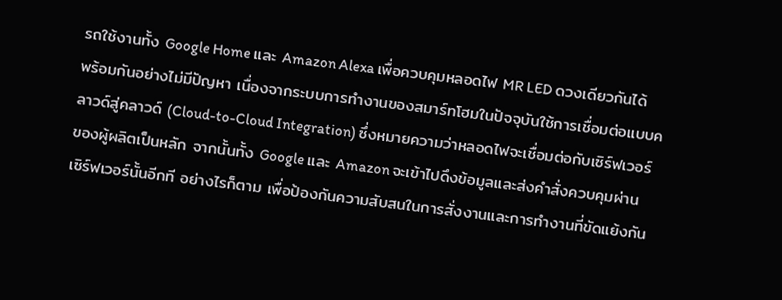รถใช้งานทั้ง Google Home และ Amazon Alexa เพื่อควบคุมหลอดไฟ MR LED ดวงเดียวกันได้พร้อมกันอย่างไม่มีปัญหา เนื่องจากระบบการทำงานของสมาร์ทโฮมในปัจจุบันใช้การเชื่อมต่อแบบคลาวด์สู่คลาวด์ (Cloud-to-Cloud Integration) ซึ่งหมายความว่าหลอดไฟจะเชื่อมต่อกับเซิร์ฟเวอร์ของผู้ผลิตเป็นหลัก จากนั้นทั้ง Google และ Amazon จะเข้าไปดึงข้อมูลและส่งคำสั่งควบคุมผ่านเซิร์ฟเวอร์นั้นอีกที อย่างไรก็ตาม เพื่อป้องกันความสับสนในการสั่งงานและการทำงานที่ขัดแย้งกัน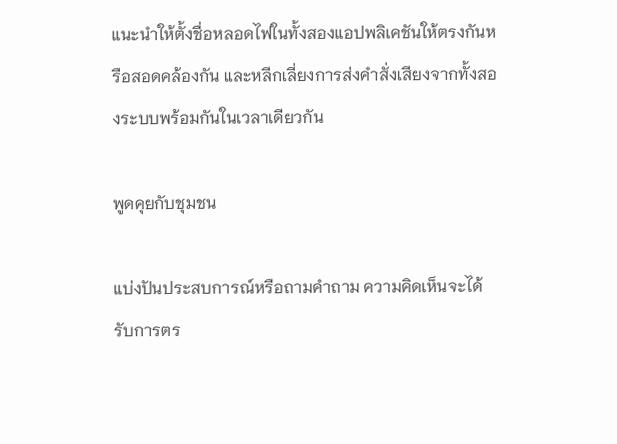แนะนำให้ตั้งชื่อหลอดไฟในทั้งสองแอปพลิเคชันให้ตรงกันหรือสอดคล้องกัน และหลีกเลี่ยงการส่งคำสั่งเสียงจากทั้งสองระบบพร้อมกันในเวลาเดียวกัน

พูดคุยกับชุมชน

แบ่งปันประสบการณ์หรือถามคำถาม ความคิดเห็นจะได้รับการตร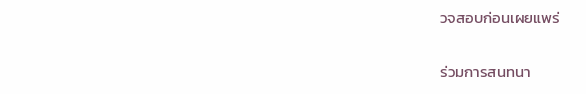วจสอบก่อนเผยแพร่

ร่วมการสนทนา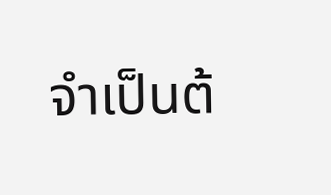จำเป็นต้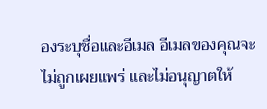องระบุชื่อและอีเมล อีเมลของคุณจะไม่ถูกเผยแพร่ และไม่อนุญาตให้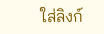ใส่ลิงก์